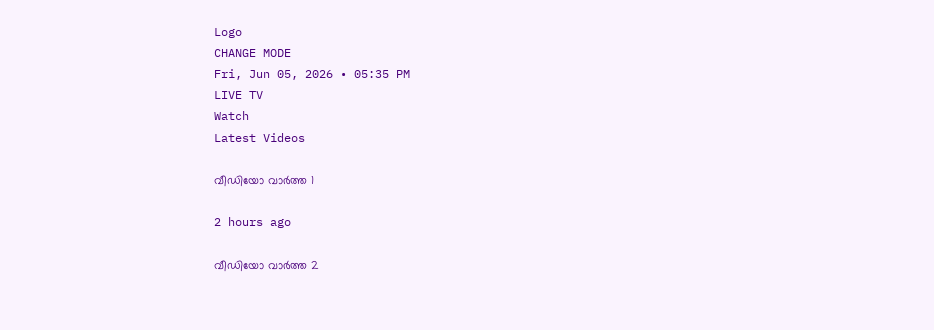Logo
CHANGE MODE
Fri, Jun 05, 2026 • 05:35 PM
LIVE TV
Watch
Latest Videos

വീഡിയോ വാർത്ത 1

2 hours ago

വീഡിയോ വാർത്ത 2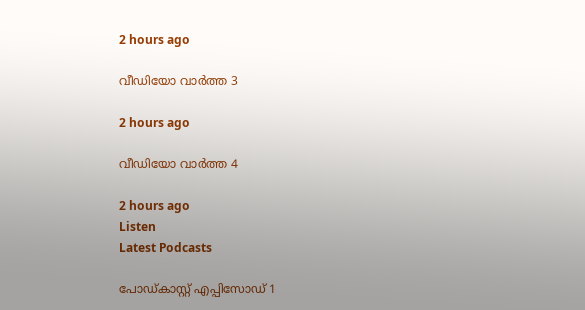2 hours ago

വീഡിയോ വാർത്ത 3

2 hours ago

വീഡിയോ വാർത്ത 4

2 hours ago
Listen
Latest Podcasts

പോഡ്കാസ്റ്റ് എപ്പിസോഡ് 1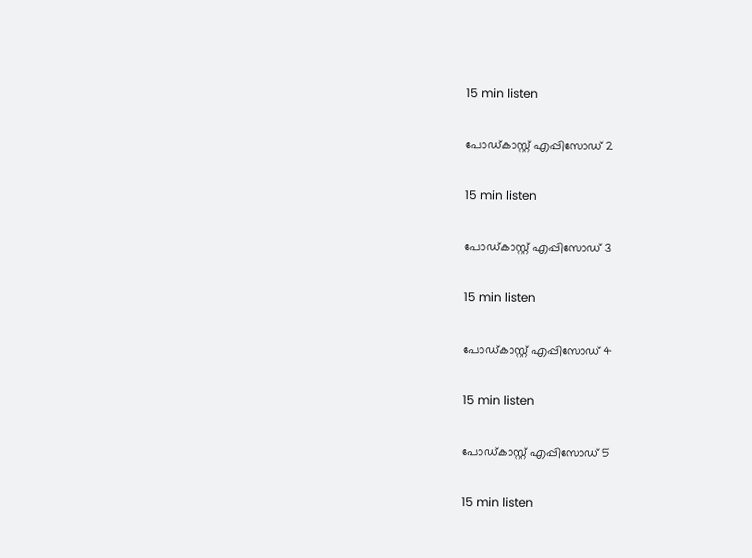15 min listen

പോഡ്കാസ്റ്റ് എപ്പിസോഡ് 2

15 min listen

പോഡ്കാസ്റ്റ് എപ്പിസോഡ് 3

15 min listen

പോഡ്കാസ്റ്റ് എപ്പിസോഡ് 4

15 min listen

പോഡ്കാസ്റ്റ് എപ്പിസോഡ് 5

15 min listen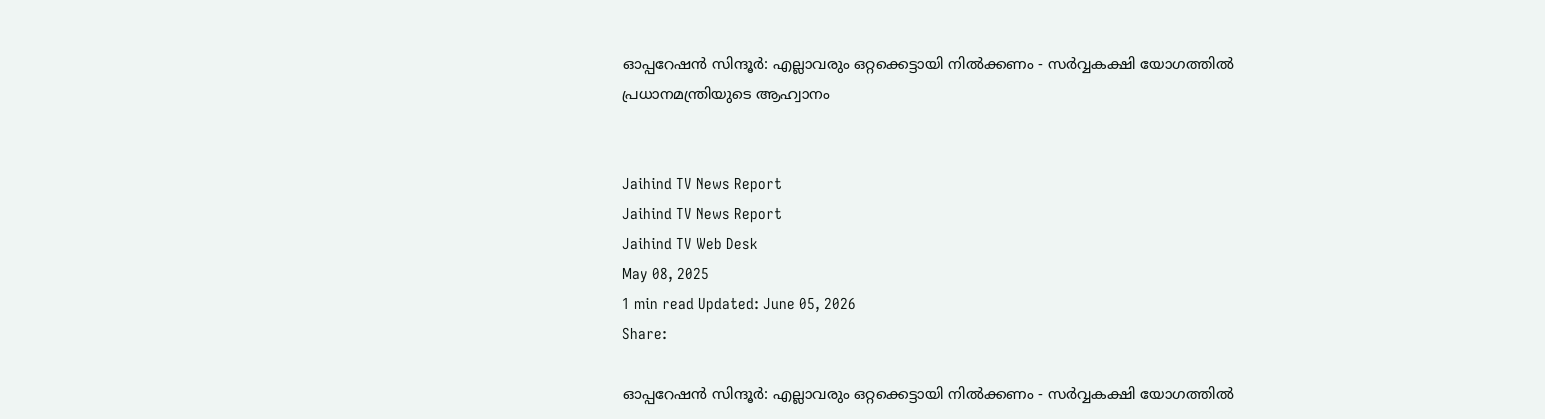ഓപ്പറേഷന്‍ സിന്ദൂര്‍: എല്ലാവരും ഒറ്റക്കെട്ടായി നില്‍ക്കണം - സര്‍വ്വകക്ഷി യോഗത്തില്‍ പ്രധാനമന്ത്രിയുടെ ആഹ്വാനം


Jaihind TV News Report
Jaihind TV News Report
Jaihind TV Web Desk
May 08, 2025
1 min read Updated: June 05, 2026
Share:

ഓപ്പറേഷന്‍ സിന്ദൂര്‍: എല്ലാവരും ഒറ്റക്കെട്ടായി നില്‍ക്കണം - സര്‍വ്വകക്ഷി യോഗത്തില്‍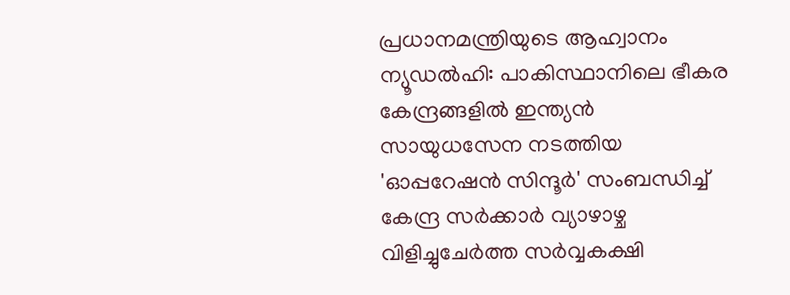പ്രധാനമന്ത്രിയുടെ ആഹ്വാനം
ന്യൂഡല്‍ഹി: പാകിസ്ഥാനിലെ ഭീകര കേന്ദ്രങ്ങളില്‍ ഇന്ത്യന്‍ സായുധസേന നടത്തിയ 'ഓപ്പറേഷന്‍ സിന്ദൂര്‍' സംബന്ധിച്ച് കേന്ദ്ര സര്‍ക്കാര്‍ വ്യാഴാഴ്ച വിളിച്ചുചേര്‍ത്ത സര്‍വ്വകക്ഷി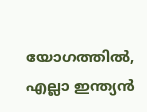യോഗത്തില്‍, എല്ലാ ഇന്ത്യന്‍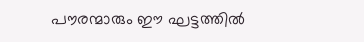പൗരന്മാരും ഈ ഘട്ടത്തില്‍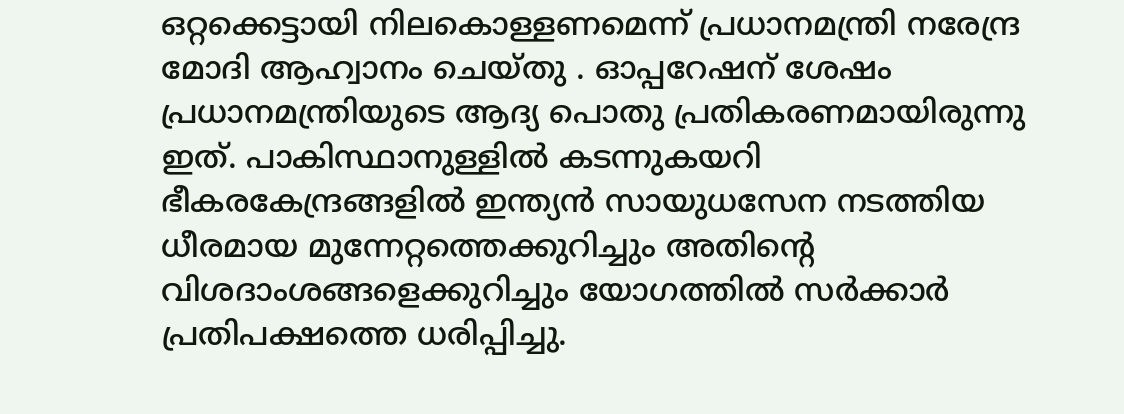ഒറ്റക്കെട്ടായി നിലകൊള്ളണമെന്ന് പ്രധാനമന്ത്രി നരേന്ദ്ര മോദി ആഹ്വാനം ചെയ്തു . ഓപ്പറേഷന് ശേഷം പ്രധാനമന്ത്രിയുടെ ആദ്യ പൊതു പ്രതികരണമായിരുന്നു ഇത്. പാകിസ്ഥാനുള്ളില്‍ കടന്നുകയറി ഭീകരകേന്ദ്രങ്ങളില്‍ ഇന്ത്യന്‍ സായുധസേന നടത്തിയ ധീരമായ മുന്നേറ്റത്തെക്കുറിച്ചും അതിന്റെ വിശദാംശങ്ങളെക്കുറിച്ചും യോഗത്തില്‍ സര്‍ക്കാര്‍ പ്രതിപക്ഷത്തെ ധരിപ്പിച്ചു.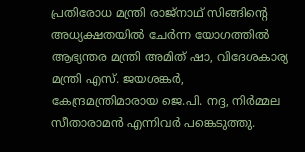പ്രതിരോധ മന്ത്രി രാജ്നാഥ് സിങ്ങിന്റെ അധ്യക്ഷതയില്‍ ചേര്‍ന്ന യോഗത്തില്‍ ആഭ്യന്തര മന്ത്രി അമിത് ഷാ, വിദേശകാര്യ മന്ത്രി എസ്. ജയശങ്കര്‍, കേന്ദ്രമന്ത്രിമാരായ ജെ.പി. നദ്ദ, നിര്‍മ്മല സീതാരാമന്‍ എന്നിവര്‍ പങ്കെടുത്തു.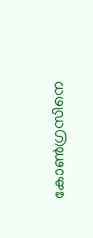കോണ്‍ഗ്രസിനെ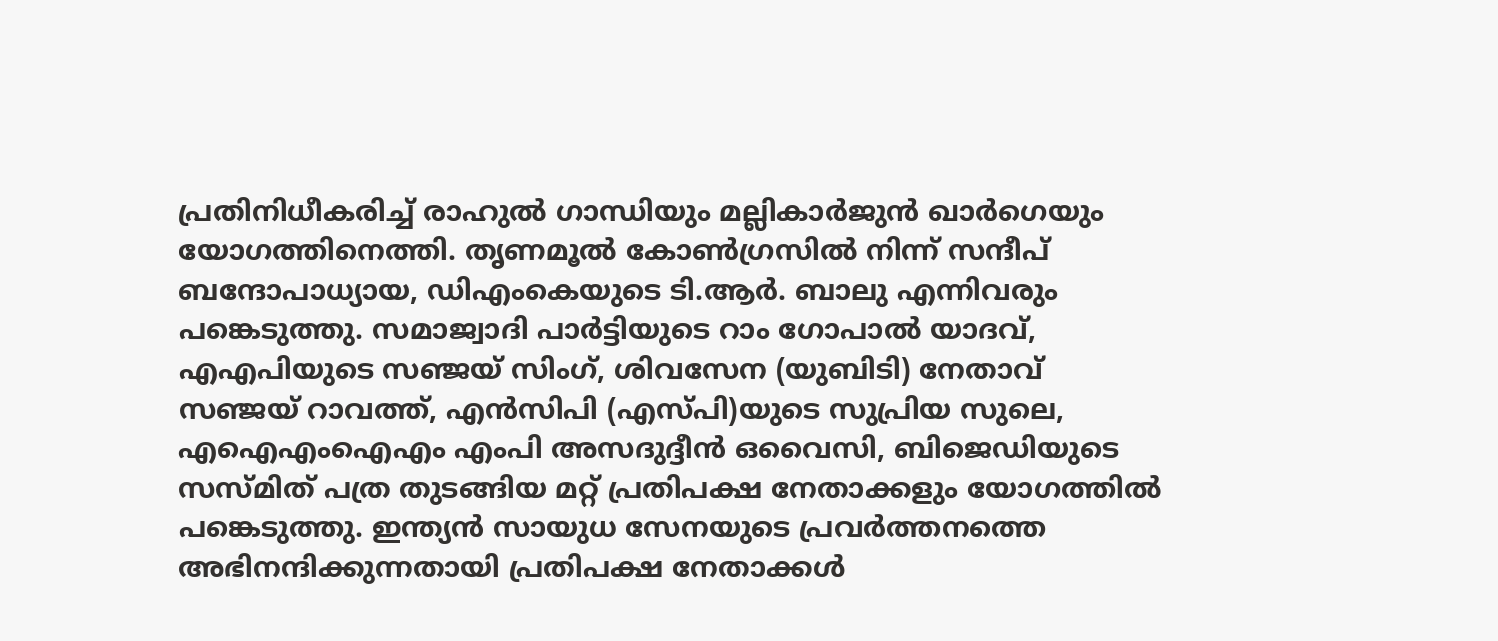പ്രതിനിധീകരിച്ച് രാഹുല്‍ ഗാന്ധിയും മല്ലികാര്‍ജുന്‍ ഖാര്‍ഗെയും യോഗത്തിനെത്തി. തൃണമൂല്‍ കോണ്‍ഗ്രസില്‍ നിന്ന് സന്ദീപ് ബന്ദോപാധ്യായ, ഡിഎംകെയുടെ ടി.ആര്‍. ബാലു എന്നിവരും പങ്കെടുത്തു. സമാജ്വാദി പാര്‍ട്ടിയുടെ റാം ഗോപാല്‍ യാദവ്, എഎപിയുടെ സഞ്ജയ് സിംഗ്, ശിവസേന (യുബിടി) നേതാവ് സഞ്ജയ് റാവത്ത്, എന്‍സിപി (എസ്പി)യുടെ സുപ്രിയ സുലെ, എഐഎംഐഎം എംപി അസദുദ്ദീന്‍ ഒവൈസി, ബിജെഡിയുടെ സസ്മിത് പത്ര തുടങ്ങിയ മറ്റ് പ്രതിപക്ഷ നേതാക്കളും യോഗത്തില്‍ പങ്കെടുത്തു. ഇന്ത്യന്‍ സായുധ സേനയുടെ പ്രവര്‍ത്തനത്തെ അഭിനന്ദിക്കുന്നതായി പ്രതിപക്ഷ നേതാക്കള്‍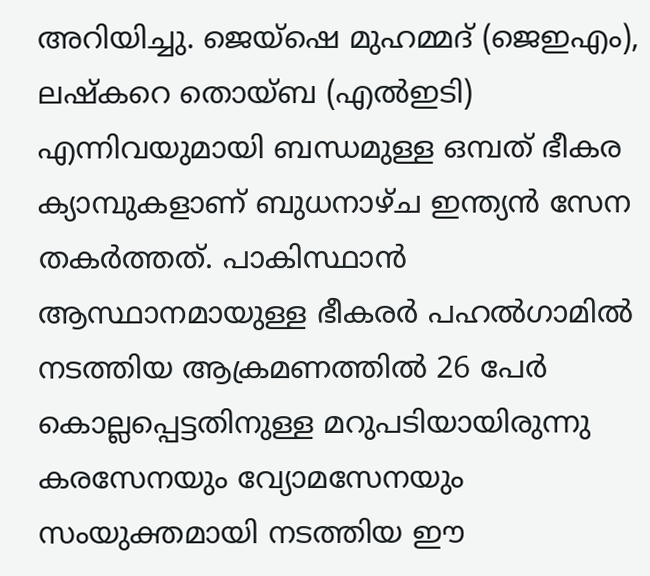അറിയിച്ചു. ജെയ്ഷെ മുഹമ്മദ് (ജെഇഎം), ലഷ്‌കറെ തൊയ്ബ (എല്‍ഇടി) എന്നിവയുമായി ബന്ധമുള്ള ഒമ്പത് ഭീകര ക്യാമ്പുകളാണ് ബുധനാഴ്ച ഇന്ത്യന്‍ സേന തകര്‍ത്തത്. പാകിസ്ഥാന്‍ ആസ്ഥാനമായുള്ള ഭീകരര്‍ പഹല്‍ഗാമില്‍ നടത്തിയ ആക്രമണത്തില്‍ 26 പേര്‍ കൊല്ലപ്പെട്ടതിനുള്ള മറുപടിയായിരുന്നു കരസേനയും വ്യോമസേനയും സംയുക്തമായി നടത്തിയ ഈ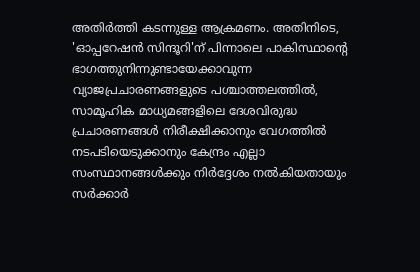അതിര്‍ത്തി കടന്നുള്ള ആക്രമണം. അതിനിടെ, 'ഓപ്പറേഷന്‍ സിന്ദൂറി'ന് പിന്നാലെ പാകിസ്ഥാന്റെ ഭാഗത്തുനിന്നുണ്ടായേക്കാവുന്ന വ്യാജപ്രചാരണങ്ങളുടെ പശ്ചാത്തലത്തില്‍, സാമൂഹിക മാധ്യമങ്ങളിലെ ദേശവിരുദ്ധ പ്രചാരണങ്ങള്‍ നിരീക്ഷിക്കാനും വേഗത്തില്‍ നടപടിയെടുക്കാനും കേന്ദ്രം എല്ലാ സംസ്ഥാനങ്ങള്‍ക്കും നിര്‍ദ്ദേശം നല്‍കിയതായും സര്‍ക്കാര്‍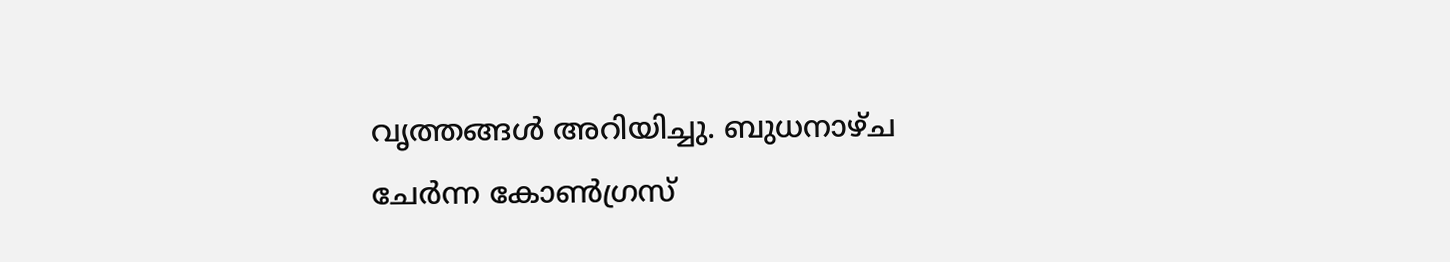വൃത്തങ്ങള്‍ അറിയിച്ചു. ബുധനാഴ്ച ചേര്‍ന്ന കോണ്‍ഗ്രസ്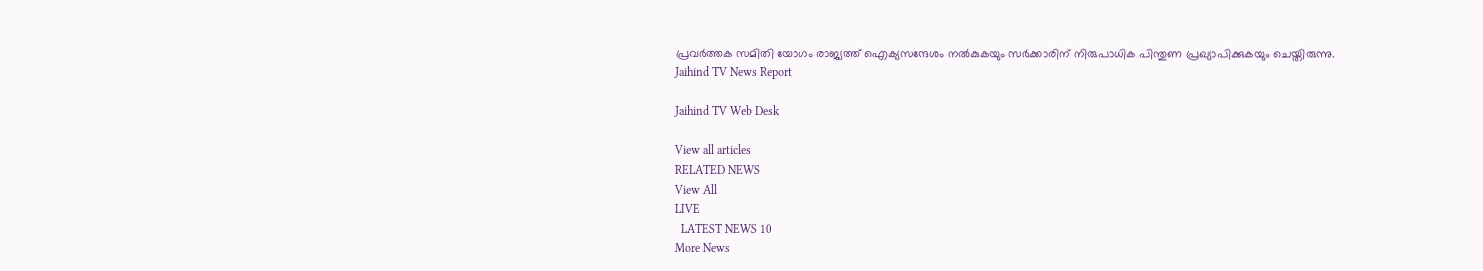പ്രവര്‍ത്തക സമിതി യോഗം രാജ്യത്ത് ഐക്യസന്ദേശം നല്‍കുകയും സര്‍ക്കാരിന് നിരുപാധിക പിന്തുണ പ്രഖ്യാപിക്കുകയും ചെയ്തിരുന്നു.
Jaihind TV News Report

Jaihind TV Web Desk

View all articles
RELATED NEWS
View All
LIVE
  LATEST NEWS 10
More News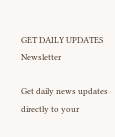GET DAILY UPDATES
Newsletter

Get daily news updates directly to your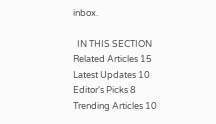inbox.

  IN THIS SECTION
Related Articles 15
Latest Updates 10
Editor's Picks 8
Trending Articles 10